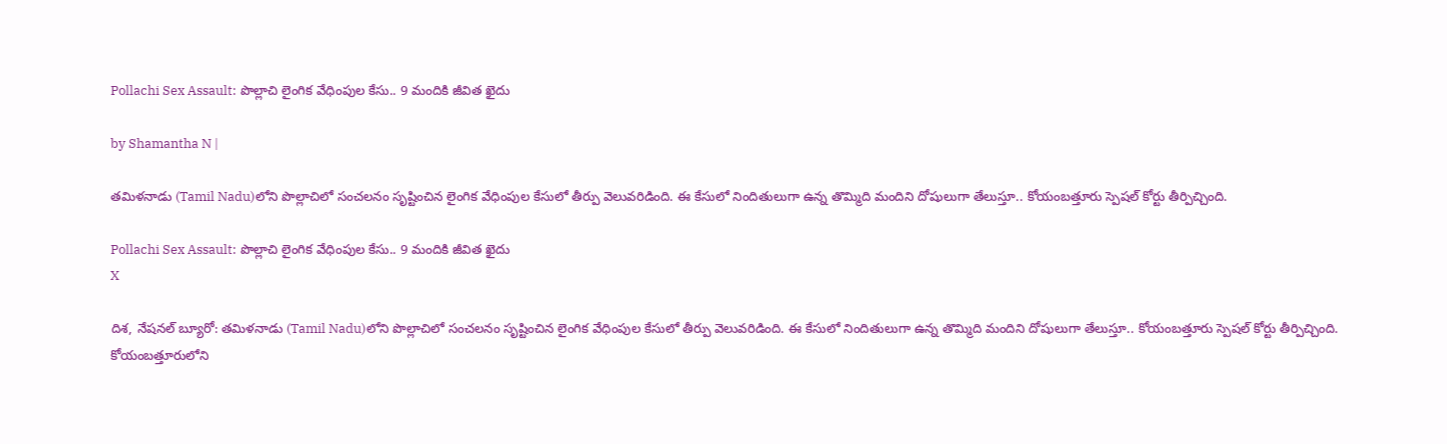Pollachi Sex Assault: పొల్లాచి లైంగిక వేధింపుల కేసు.. 9 మందికి జీవిత ఖైదు

by Shamantha N |

తమిళనాడు (Tamil Nadu)లోని పొల్లాచిలో సంచలనం సృష్టించిన లైంగిక వేధింపుల కేసులో తీర్పు వెలువరిడింది. ఈ కేసులో నిందితులుగా ఉన్న తొమ్మిది మందిని దోషులుగా తేలుస్తూ.. కోయంబత్తూరు స్పెషల్ కోర్టు తీర్పిచ్చింది.

Pollachi Sex Assault: పొల్లాచి లైంగిక వేధింపుల కేసు.. 9 మందికి జీవిత ఖైదు
X

దిశ, నేషనల్ బ్యూరో: తమిళనాడు (Tamil Nadu)లోని పొల్లాచిలో సంచలనం సృష్టించిన లైంగిక వేధింపుల కేసులో తీర్పు వెలువరిడింది. ఈ కేసులో నిందితులుగా ఉన్న తొమ్మిది మందిని దోషులుగా తేలుస్తూ.. కోయంబత్తూరు స్పెషల్ కోర్టు తీర్పిచ్చింది. కోయంబత్తూరులోని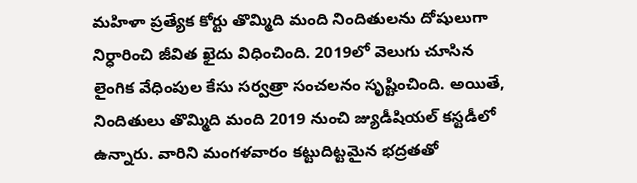మహిళా ప్రత్యేక కోర్టు తొమ్మిది మంది నిందితులను దోషులుగా నిర్ధారించి జీవిత ఖైదు విధించింది. 2019లో వెలుగు చూసిన లైంగిక వేధింపుల కేసు సర్వత్రా సంచలనం సృష్టించింది. అయితే, నిందితులు తొమ్మిది మంది 2019 నుంచి జ్యుడీషియల్‌ కస్టడీలో ఉన్నారు. వారిని మంగళవారం కట్టుదిట్టమైన భద్రతతో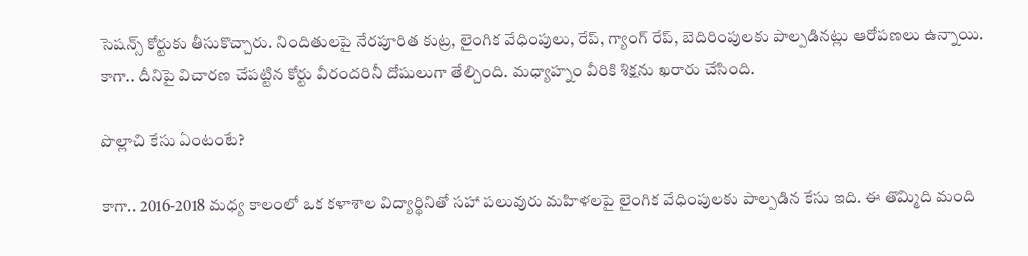సెషన్స్ కోర్టుకు తీసుకొచ్చారు. నిందితులపై నేర‌పూరిత కుట్ర‌, లైంగిక వేధింపులు, రేప్, గ్యాంగ్ రేప్, బెదిరింపుల‌కు పాల్ప‌డిన‌ట్లు ఆరోప‌ణ‌లు ఉన్నాయి. కాగా.. దీనిపై విచారణ చేపట్టిన కోర్టు వీరందరినీ దోషులుగా తేల్చింది. మధ్యాహ్నం వీరికి శిక్షను ఖరారు చేసింది.

పొల్లాచి కేసు ఏంటంటే?

కాగా.. 2016-2018 మధ్య కాలంలో ఒక కళాశాల విద్యార్థినితో సహా పలువురు మహిళలపై లైంగిక వేధింపులకు పాల్పడిన కేసు ఇది. ఈ తొమ్మిది మంది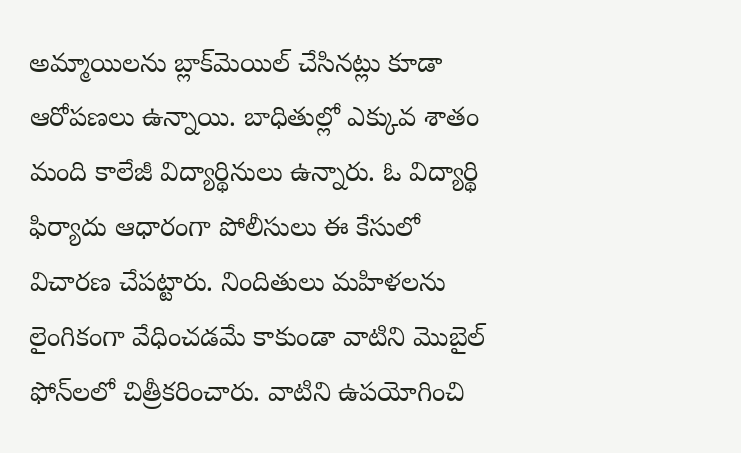అమ్మాయిల‌ను బ్లాక్‌మెయిల్ చేసిన‌ట్లు కూడా ఆరోప‌ణ‌లు ఉన్నాయి. బాధితుల్లో ఎక్కువ శాతం మంది కాలేజీ విద్యార్థినులు ఉన్నారు. ఓ విద్యార్థి ఫిర్యాదు ఆధారంగా పోలీసులు ఈ కేసులో విచార‌ణ చేప‌ట్టారు. నిందితులు మహిళలను లైంగికంగా వేధించడమే కాకుండా వాటిని మొబైల్‌ ఫోన్‌లలో చిత్రీకరించారు. వాటిని ఉపయోగించి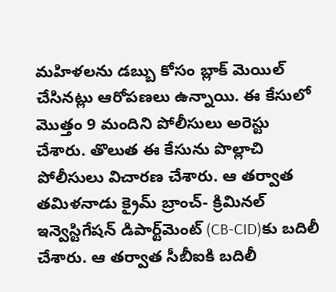మహిళలను డబ్బు కోసం బ్లాక్‌ మెయిల్‌ చేసినట్లు ఆరోపణలు ఉన్నాయి. ఈ కేసులో మొత్తం 9 మందిని పోలీసులు అరెస్టు చేశారు. తొలుత ఈ కేసును పొల్లాచి పోలీసులు విచారణ చేశారు. ఆ తర్వాత తమిళనాడు క్రైమ్‌ బ్రాంచ్‌- క్రిమినల్‌ ఇన్వెస్టిగేషన్‌ డిపార్ట్‌మెంట్‌ (CB-CID)కు బదిలీ చేశారు. ఆ తర్వాత సీబీఐకి బదిలీ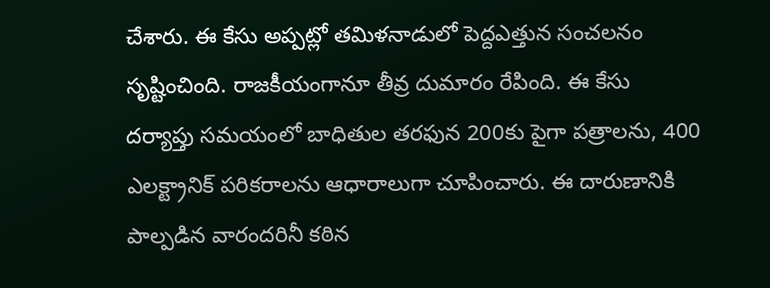చేశారు. ఈ కేసు అప్పట్లో తమిళనాడులో పెద్దఎత్తున సంచలనం సృష్టించింది. రాజకీయంగానూ తీవ్ర దుమారం రేపింది. ఈ కేసు దర్యాప్తు సమయంలో బాధితుల తరఫున 200కు పైగా పత్రాలను, 400 ఎలక్ట్రానిక్‌ పరికరాలను ఆధారాలుగా చూపించారు. ఈ దారుణానికి పాల్పడిన వారందరినీ క‌ఠిన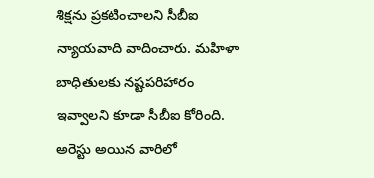శిక్ష‌ను ప్ర‌క‌టించాల‌ని సీబీఐ న్యాయ‌వాది వాదించారు. మ‌హిళా బాధితుల‌కు న‌ష్ట‌ప‌రిహారం ఇవ్వాల‌ని కూడా సీబీఐ కోరింది. అరెస్టు అయిన వారిలో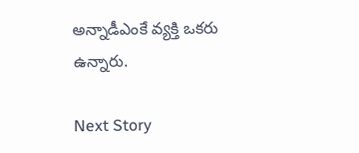అన్నాడీఎంకే వ్య‌క్తి ఒక‌రు ఉన్నారు.

Next Story